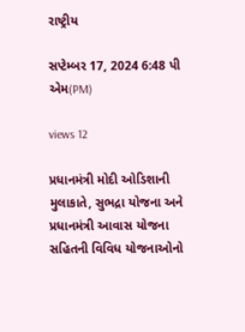રાષ્ટ્રીય

સપ્ટેમ્બર 17, 2024 6:48 પી એમ(PM)

views 12

પ્રધાનમંત્રી મોદી ઓડિશાની મુલાકાતે, સુભદ્રા યોજના અને પ્રધાનમંત્રી આવાસ યોજના સહિતની વિવિધ યોજનાઓનો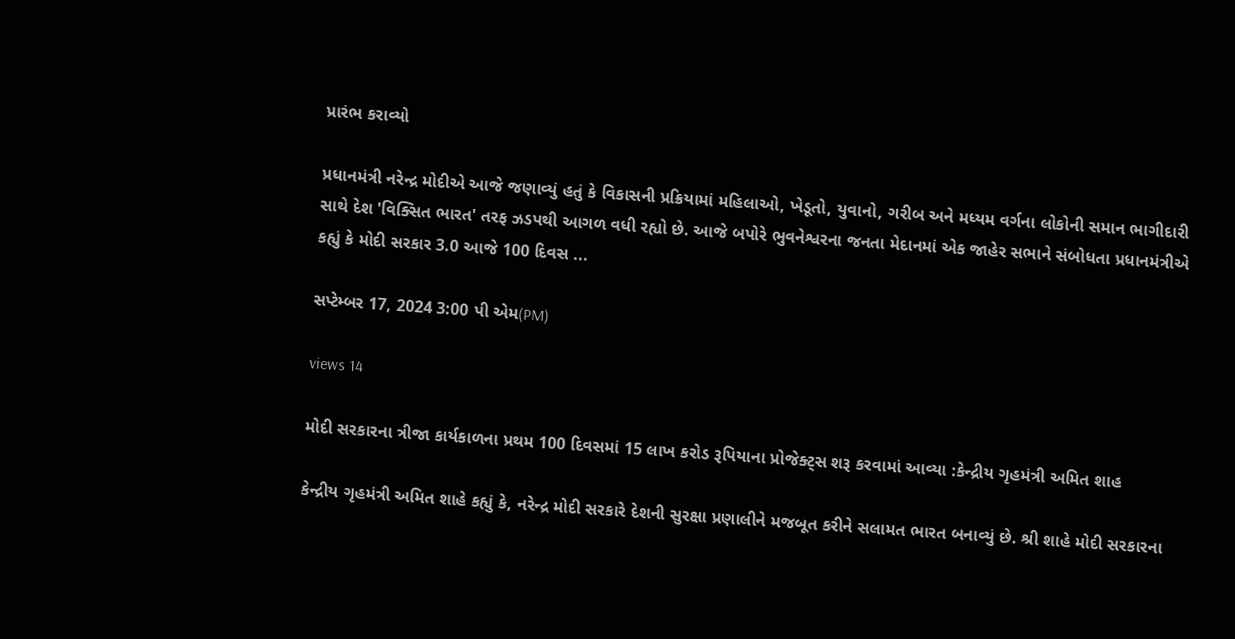પ્રારંભ કરાવ્યો

પ્રધાનમંત્રી નરેન્દ્ર મોદીએ આજે જણાવ્યું હતું કે વિકાસની પ્રક્રિયામાં મહિલાઓ, ખેડૂતો, યુવાનો, ગરીબ અને મધ્યમ વર્ગના લોકોની સમાન ભાગીદારી સાથે દેશ 'વિક્સિત ભારત' તરફ ઝડપથી આગળ વધી રહ્યો છે. આજે બપોરે ભુવનેશ્વરના જનતા મેદાનમાં એક જાહેર સભાને સંબોધતા પ્રધાનમંત્રીએ કહ્યું કે મોદી સરકાર 3.0 આજે 100 દિવસ ...

સપ્ટેમ્બર 17, 2024 3:00 પી એમ(PM)

views 14

મોદી સરકારના ત્રીજા કાર્યકાળના પ્રથમ 100 દિવસમાં 15 લાખ કરોડ રૂપિયાના પ્રોજેક્ટ્સ શરૂ કરવામાં આવ્યા :કેન્દ્રીય ગૃહમંત્રી અમિત શાહ

કેન્દ્રીય ગૃહમંત્રી અમિત શાહે કહ્યું કે, નરેન્દ્ર મોદી સરકારે દેશની સુરક્ષા પ્રણાલીને મજબૂત કરીને સલામત ભારત બનાવ્યું છે. શ્રી શાહે મોદી સરકારના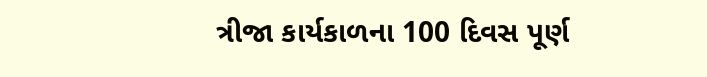ત્રીજા કાર્યકાળના 100 દિવસ પૂર્ણ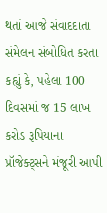થતાં આજે સંવાદદાતા સંમેલન સંબોધિત કરતા કહ્યું કે, પહેલા 100 દિવસમાં જ 15 લાખ કરોડ રૂપિયાના પ્રૉજેક્ટ્સને મંજૂરી આપી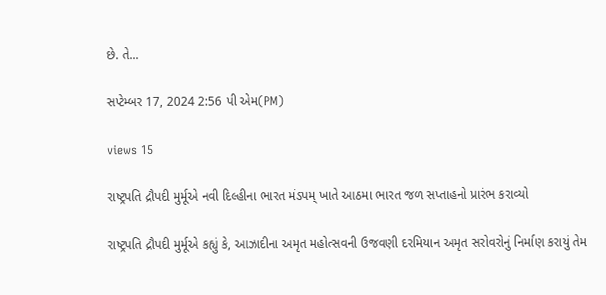છે. તે...

સપ્ટેમ્બર 17, 2024 2:56 પી એમ(PM)

views 15

રાષ્ટ્રપતિ દ્રૌપદી મુર્મૂએ નવી દિલ્હીના ભારત મંડપમ્ ખાતે આઠમા ભારત જળ સપ્તાહનો પ્રારંભ કરાવ્યો

રાષ્ટ્રપતિ દ્રૌપદી મુર્મૂએ કહ્યું કે, આઝાદીના અમૃત મહોત્સવની ઉજવણી દરમિયાન અમૃત સરોવરોનું નિર્માણ કરાયું તેમ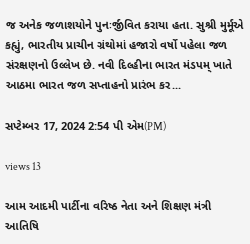જ અનેક જળાશયોને પુનઃર્જીવિત કરાયા હતા. સુશ્રી મુર્મૂએ કહ્યું, ભારતીય પ્રાચીન ગ્રંથોમાં હજારો વર્ષો પહેલા જળ સંરક્ષણનો ઉલ્લેખ છે. નવી દિલ્હીના ભારત મંડપમ્ ખાતે આઠમા ભારત જળ સપ્તાહનો પ્રારંભ કર...

સપ્ટેમ્બર 17, 2024 2:54 પી એમ(PM)

views 13

આમ આદમી પાર્ટીના વરિષ્ઠ નેતા અને શિક્ષણ મંત્રી આતિષિ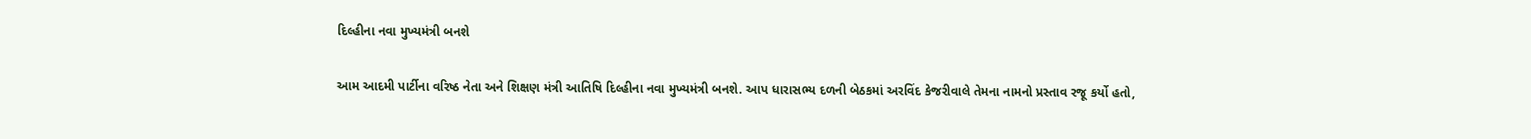દિલ્હીના નવા મુખ્યમંત્રી બનશે

આમ આદમી પાર્ટીના વરિષ્ઠ નેતા અને શિક્ષણ મંત્રી આતિષિ દિલ્હીના નવા મુખ્યમંત્રી બનશે. આપ ધારાસભ્ય દળની બેઠકમાં અરવિંદ કેજરીવાલે તેમના નામનો પ્રસ્તાવ રજૂ કર્યો હતો,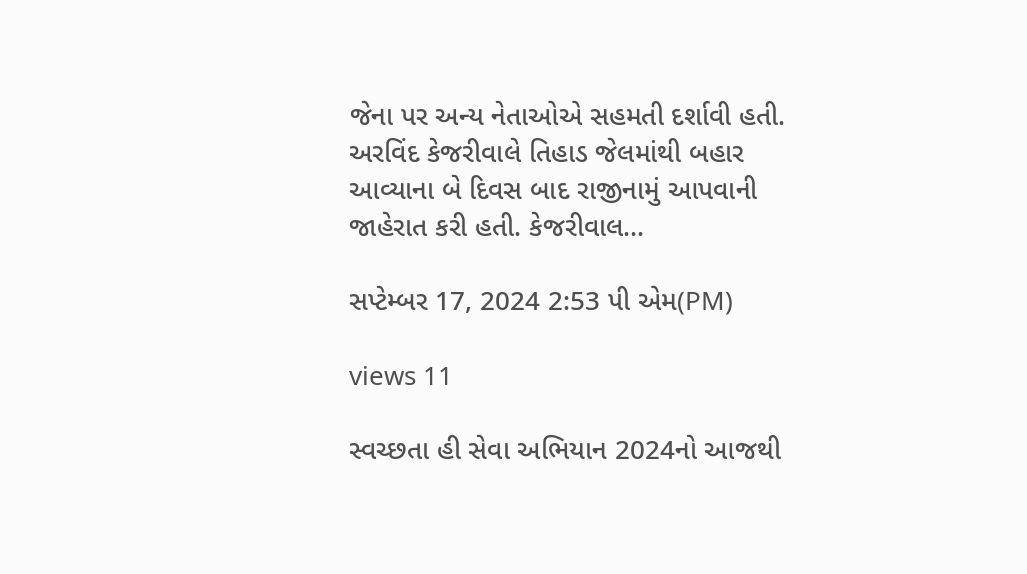જેના પર અન્ય નેતાઓએ સહમતી દર્શાવી હતી. અરવિંદ કેજરીવાલે તિહાડ જેલમાંથી બહાર આવ્યાના બે દિવસ બાદ રાજીનામું આપવાની જાહેરાત કરી હતી. કેજરીવાલ...

સપ્ટેમ્બર 17, 2024 2:53 પી એમ(PM)

views 11

સ્વચ્છતા હી સેવા અભિયાન 2024નો આજથી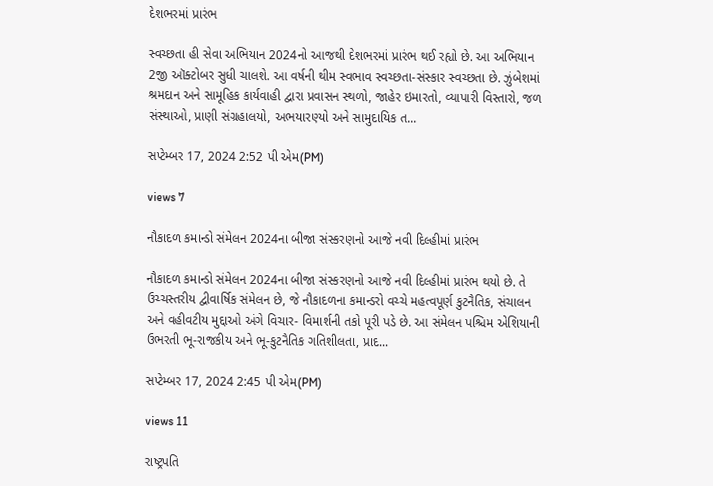દેશભરમાં પ્રારંભ

સ્વચ્છતા હી સેવા અભિયાન 2024નો આજથી દેશભરમાં પ્રારંભ થઈ રહ્યો છે. આ અભિયાન 2જી ઑક્ટોબર સુધી ચાલશે. આ વર્ષની થીમ સ્વભાવ સ્વચ્છતા-સંસ્કાર સ્વચ્છતા છે. ઝુંબેશમાં શ્રમદાન અને સામૂહિક કાર્યવાહી દ્વારા પ્રવાસન સ્થળો, જાહેર ઇમારતો, વ્યાપારી વિસ્તારો, જળ સંસ્થાઓ, પ્રાણી સંગ્રહાલયો, અભયારણ્યો અને સામુદાયિક ત...

સપ્ટેમ્બર 17, 2024 2:52 પી એમ(PM)

views 7

નૌકાદળ કમાન્ડો સંમેલન 2024ના બીજા સંસ્કરણનો આજે નવી દિલ્હીમાં પ્રારંભ

નૌકાદળ કમાન્ડો સંમેલન 2024ના બીજા સંસ્કરણનો આજે નવી દિલ્હીમાં પ્રારંભ થયો છે. તે ઉચ્ચસ્તરીય દ્વીવાર્ષિક સંમેલન છે, જે નૌકાદળના કમાન્ડરો વચ્ચે મહત્વપૂર્ણ કુટનૈતિક, સંચાલન અને વહીવટીય મુદ્દાઓ અંગે વિચાર- વિમાર્શની તકો પૂરી પડે છે. આ સંમેલન પશ્ચિમ એશિયાની ઉભરતી ભૂ-રાજકીય અને ભૂ-કુટનૈતિક ગતિશીલતા, પ્રાદ...

સપ્ટેમ્બર 17, 2024 2:45 પી એમ(PM)

views 11

રાષ્ટ્રપતિ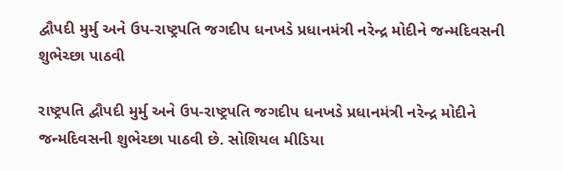દ્વૌપદી મુર્મુ અને ઉપ-રાષ્ટ્રપતિ જગદીપ ધનખડે પ્રધાનમંત્રી નરેન્દ્ર મોદીને જન્મદિવસની શુભેચ્છા પાઠવી

રાષ્ટ્રપતિ દ્વૌપદી મુર્મુ અને ઉપ-રાષ્ટ્રપતિ જગદીપ ધનખડે પ્રધાનમંત્રી નરેન્દ્ર મોદીને જન્મદિવસની શુભેચ્છા પાઠવી છે. સોશિયલ મીડિયા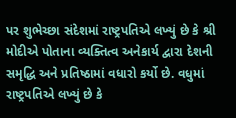પર શુભેચ્છા સંદેશમાં રાષ્ટ્રપતિએ લખ્યું છે કે શ્રી મોદીએ પોતાના વ્યક્તિત્વ અનેકાર્ય દ્વારા દેશની સમૃદ્ધિ અને પ્રતિષ્ઠામાં વધારો કર્યો છે. વધુમાં રાષ્ટ્રપતિએ લખ્યું છે કે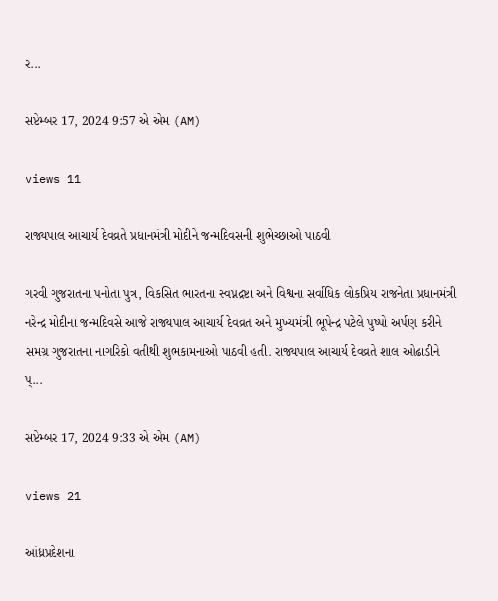ર...

સપ્ટેમ્બર 17, 2024 9:57 એ એમ (AM)

views 11

રાજ્યપાલ આચાર્ય દેવવ્રતે પ્રધાનમંત્રી મોદીને જન્મદિવસની શુભેચ્છાઓ પાઠવી

ગરવી ગુજરાતના પનોતા પુત્ર, વિકસિત ભારતના સ્વપ્નદ્રષ્ટા અને વિશ્વના સર્વાધિક લોકપ્રિય રાજનેતા પ્રધાનમંત્રી નરેન્દ્ર મોદીના જન્મદિવસે આજે રાજ્યપાલ આચાર્ય દેવવ્રત અને મુખ્યમંત્રી ભૂપેન્દ્ર પટેલે પુષ્પો અર્પણ કરીને સમગ્ર ગુજરાતના નાગરિકો વતીથી શુભકામનાઓ પાઠવી હતી. રાજ્યપાલ આચાર્ય દેવવ્રતે શાલ ઓઢાડીને પ્...

સપ્ટેમ્બર 17, 2024 9:33 એ એમ (AM)

views 21

આંધ્રપ્રદેશના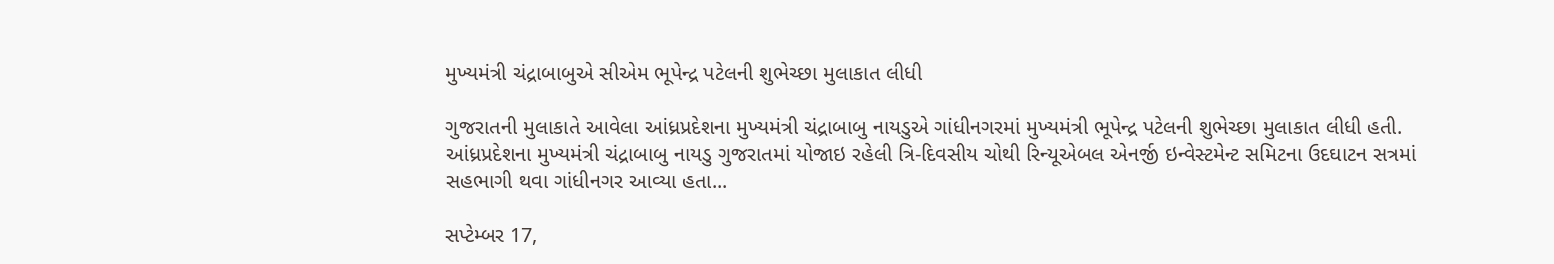મુખ્યમંત્રી ચંદ્રાબાબુએ સીએમ ભૂપેન્દ્ર પટેલની શુભેચ્છા મુલાકાત લીધી

ગુજરાતની મુલાકાતે આવેલા આંધ્રપ્રદેશના મુખ્યમંત્રી ચંદ્રાબાબુ નાયડુએ ગાંધીનગરમાં મુખ્યમંત્રી ભૂપેન્દ્ર પટેલની શુભેચ્છા મુલાકાત લીધી હતી. આંધ્રપ્રદેશના મુખ્યમંત્રી ચંદ્રાબાબુ નાયડુ ગુજરાતમાં યોજાઇ રહેલી ત્રિ-દિવસીય ચોથી રિન્યૂએબલ એનર્જી ઇન્વેસ્ટમેન્ટ સમિટના ઉદઘાટન સત્રમાં સહભાગી થવા ગાંધીનગર આવ્યા હતા...

સપ્ટેમ્બર 17,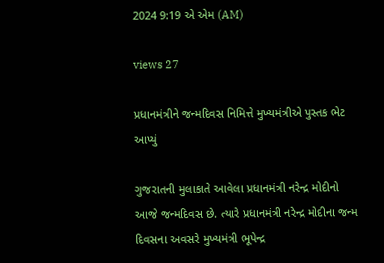2024 9:19 એ એમ (AM)

views 27

પ્રધાનમંત્રીને જન્મદિવસ નિમિત્તે મુખ્યમંત્રીએ પુસ્તક ભેટ આપ્યું

ગુજરાતની મુલાકાતે આવેલા પ્રધાનમંત્રી નરેન્દ્ર મોદીનો આજે જન્મદિવસ છે. ત્યારે પ્રધાનમંત્રી નરેન્દ્ર મોદીના જન્મ દિવસના અવસરે મુખ્યમંત્રી ભૂપેન્દ્ર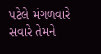પટેલે મંગળવારે સવારે તેમને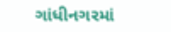ગાંધીનગરમાં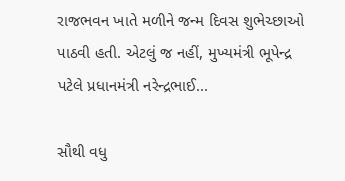રાજભવન ખાતે મળીને જન્મ દિવસ શુભેચ્છાઓ પાઠવી હતી. એટલું જ નહીં, મુખ્યમંત્રી ભૂપેન્દ્ર પટેલે પ્રધાનમંત્રી નરેન્દ્રભાઈ...

સૌથી વધુ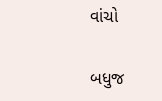વાંચો

બધુજ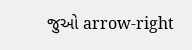જુઓ arrow-right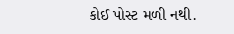કોઈ પોસ્ટ મળી નથી.